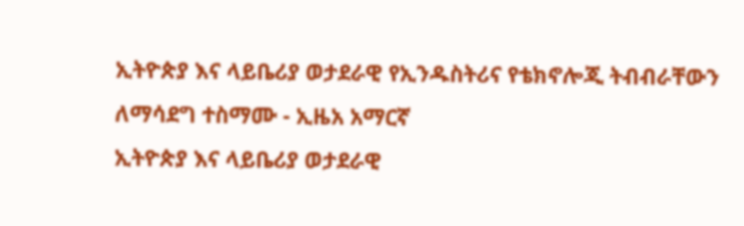ኢትዮጵያ እና ላይቤሪያ ወታደራዊ የኢንዱስትሪና የቴክኖሎጂ ትብብራቸውን ለማሳደግ ተስማሙ - ኢዜአ አማርኛ
ኢትዮጵያ እና ላይቤሪያ ወታደራዊ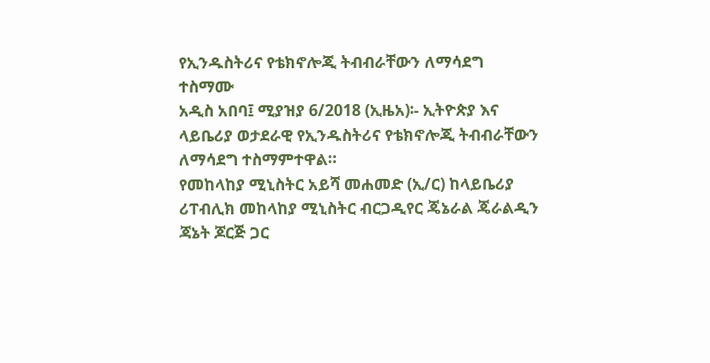የኢንዱስትሪና የቴክኖሎጂ ትብብራቸውን ለማሳደግ ተስማሙ
አዲስ አበባ፤ ሚያዝያ 6/2018 (ኢዜአ)፡- ኢትዮጵያ እና ላይቤሪያ ወታደራዊ የኢንዱስትሪና የቴክኖሎጂ ትብብራቸውን ለማሳደግ ተስማምተዋል።
የመከላከያ ሚኒስትር አይሻ መሐመድ (ኢ/ር) ከላይቤሪያ ሪፐብሊክ መከላከያ ሚኒስትር ብርጋዲየር ጄኔራል ጄራልዲን ጃኔት ጆርጅ ጋር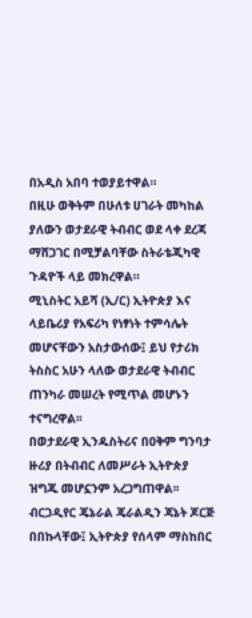በአዲስ አበባ ተወያይተዋል።
በዚሁ ወቅትም በሁለቱ ሀገራት መካከል ያለውን ወታደራዊ ትብብር ወደ ላቀ ደረጃ ማሸጋገር በሚቻልባቸው ስትራቴጂካዊ ጉዳዮች ላይ መክረዋል።
ሚኒስትር አይሻ (ኢ/ር) ኢትዮጵያ እና ላይቤሪያ የአፍሪካ የነፃነት ተምሳሌት መሆናቸውን አስታውሰው፤ ይህ የታሪክ ትስስር አሁን ላለው ወታደራዊ ትብብር ጠንካራ መሠረት የሚጥል መሆኑን ተናግረዋል፡፡
በወታደራዊ ኢንዱስትሪና በዐቅም ግንባታ ዙሪያ በትብብር ለመሥራት ኢትዮጵያ ዝግጁ መሆኗንም አረጋግጠዋል፡፡
ብርጋዲየር ጄኔራል ጄራልዲን ጃኔት ጆርጅ በበኩላቸው፤ ኢትዮጵያ የሰላም ማስከበር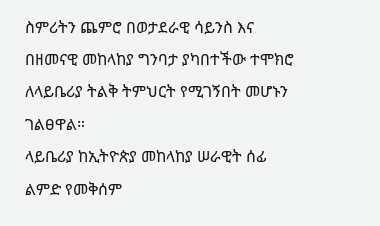ስምሪትን ጨምሮ በወታደራዊ ሳይንስ እና በዘመናዊ መከላከያ ግንባታ ያካበተችው ተሞክሮ ለላይቤሪያ ትልቅ ትምህርት የሚገኝበት መሆኑን ገልፀዋል።
ላይቤሪያ ከኢትዮጵያ መከላከያ ሠራዊት ሰፊ ልምድ የመቅሰም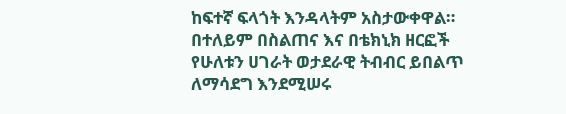ከፍተኛ ፍላጎት እንዳላትም አስታውቀዋል።
በተለይም በስልጠና እና በቴክኒክ ዘርፎች የሁለቱን ሀገራት ወታደራዊ ትብብር ይበልጥ ለማሳደግ እንደሚሠሩ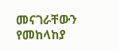መናገራቸውን የመከላከያ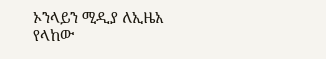ኦንላይን ሚዲያ ለኢዜአ የላከው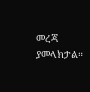መረጃ ያመላክታል።